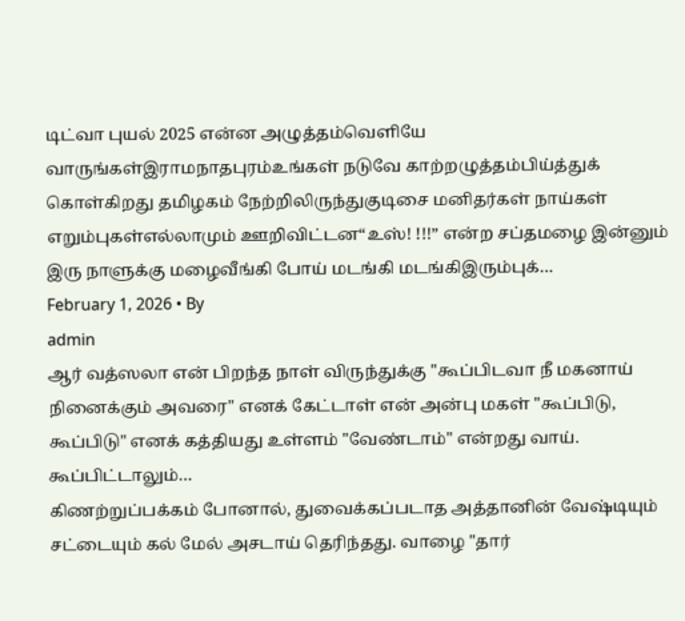டிட்வா புயல் 2025 என்ன அழுத்தம்வெளியே வாருங்கள்இராமநாதபுரம்உங்கள் நடுவே காற்றழுத்தம்பிய்த்துக் கொள்கிறது தமிழகம் நேற்றிலிருந்துகுடிசை மனிதர்கள் நாய்கள் எறும்புகள்எல்லாமும் ஊறிவிட்டன“உஸ்! !!!” என்ற சப்தமழை இன்னும் இரு நாளுக்கு மழைவீங்கி போய் மடங்கி மடங்கிஇரும்புக்…
February 1, 2026 • By
admin
ஆர் வத்ஸலா என் பிறந்த நாள் விருந்துக்கு "கூப்பிடவா நீ மகனாய் நினைக்கும் அவரை" எனக் கேட்டாள் என் அன்பு மகள் "கூப்பிடு, கூப்பிடு" எனக் கத்தியது உள்ளம் "வேண்டாம்" என்றது வாய். கூப்பிட்டாலும்…
கிணற்றுப்பக்கம் போனால், துவைக்கப்படாத அத்தானின் வேஷ்டியும் சட்டையும் கல் மேல் அசடாய் தெரிந்தது. வாழை "தார்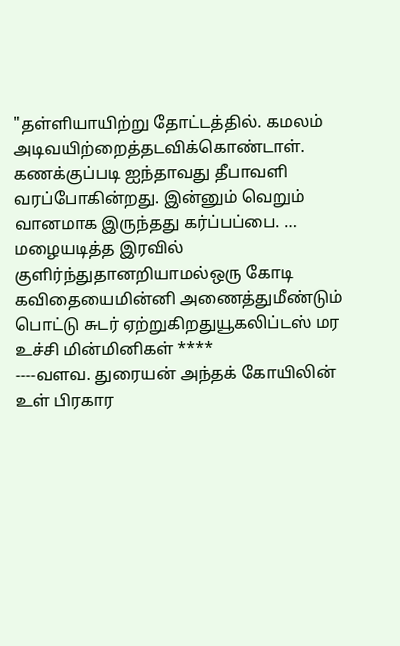"தள்ளியாயிற்று தோட்டத்தில். கமலம் அடிவயிற்றைத்தடவிக்கொண்டாள். கணக்குப்படி ஐந்தாவது தீபாவளி வரப்போகின்றது. இன்னும் வெறும் வானமாக இருந்தது கர்ப்பப்பை. …
மழையடித்த இரவில் குளிர்ந்துதானறியாமல்ஒரு கோடி கவிதையைமின்னி அணைத்துமீண்டும் பொட்டு சுடர் ஏற்றுகிறதுயூகலிப்டஸ் மர உச்சி மின்மினிகள் ****
----வளவ. துரையன் அந்தக் கோயிலின் உள் பிரகார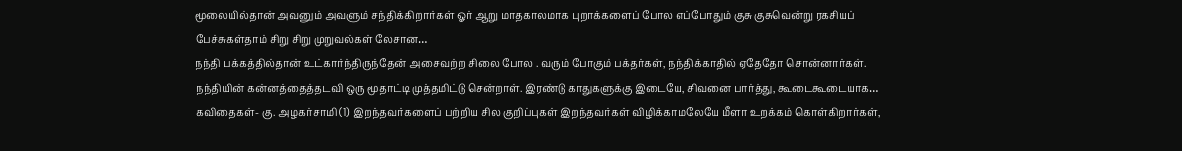மூலையில்தான் அவனும் அவளும் சந்திக்கிறார்கள் ஓர் ஆறு மாதகாலமாக புறாக்களைப் போல எப்போதும் குசு குசுவென்று ரகசியப் பேச்சுகள்தாம் சிறு சிறு முறுவல்கள் லேசான…
நந்தி பக்கத்தில்தான் உட்கார்ந்திருந்தேன் அசைவற்ற சிலை போல . வரும் போகும் பக்தர்கள், நந்திக்காதில் ஏதேதோ சொன்னார்கள். நந்தியின் கன்னத்தைத்தடவி ஒரு மூதாட்டி முத்தமிட்டு சென்றாள். இரண்டு காதுகளுக்கு இடையே, சிவனை பார்த்து, கூடைகூடையாக…
கவிதைகள்- கு. அழகர்சாமி (1) இறந்தவர்களைப் பற்றிய சில குறிப்புகள் இறந்தவர்கள் விழிக்காமலேயே மீளா உறக்கம் கொள்கிறார்கள்,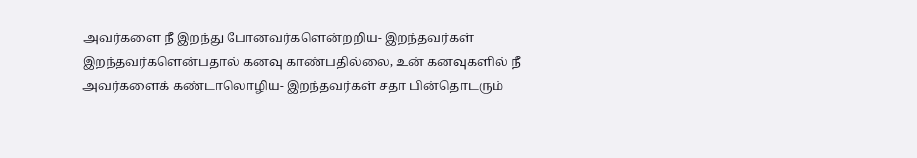அவர்களை நீ இறந்து போனவர்களென்றறிய- இறந்தவர்கள் இறந்தவர்களென்பதால் கனவு காண்பதில்லை, உன் கனவுகளில் நீ அவர்களைக் கண்டாலொழிய- இறந்தவர்கள் சதா பின்தொடரும்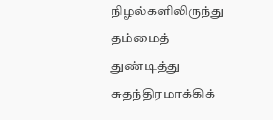நிழல்களிலிருந்து தம்மைத் துண்டித்து சுதந்திரமாக்கிக்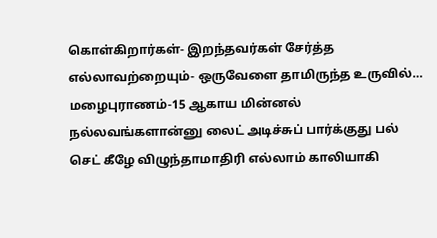கொள்கிறார்கள்- இறந்தவர்கள் சேர்த்த எல்லாவற்றையும்- ஒருவேளை தாமிருந்த உருவில்…
மழைபுராணம்-15 ஆகாய மின்னல் நல்லவங்களான்னு லைட் அடிச்சுப் பார்க்குது பல் செட் கீழே விழுந்தாமாதிரி எல்லாம் காலியாகி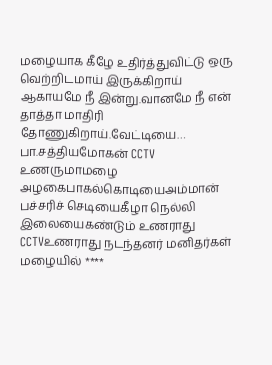மழையாக கீழே உதிர்த்துவிட்டு ஒரு வெற்றிடமாய் இருக்கிறாய் ஆகாயமே நீ இன்று.வானமே நீ என் தாத்தா மாதிரி தோணுகிறாய்.வேட்டியை…
பா.சத்தியமோகன் CCTV உணருமாமழை அழகைபாகல்கொடியைஅம்மான் பச்சரிச் செடியைகீழா நெல்லி இலையைகண்டும் உணராது CCTVஉணராது நடந்தனர் மனிதர்கள் மழையில் ****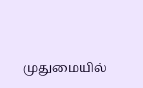முதுமையில்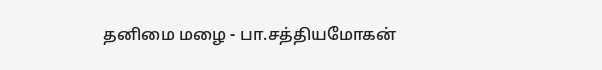தனிமை மழை - பா.சத்தியமோகன்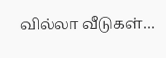வில்லா வீடுகள்…